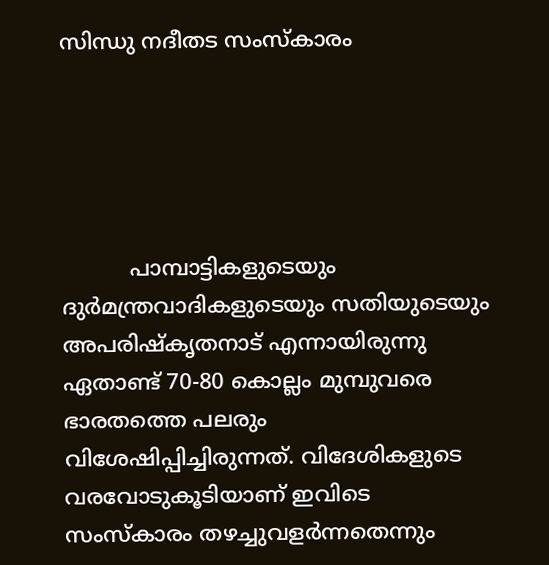സിന്ധു നദീതട സംസ്കാരം





          പാമ്പാട്ടികളുടെയും ദുര്‍മന്ത്രവാദികളുടെയും സതിയുടെയും അപരിഷ്കൃതനാട് എന്നായിരുന്നു ഏതാണ്ട് 70-80 കൊല്ലം മുമ്പുവരെ ഭാരതത്തെ പലരും വിശേഷിപ്പിച്ചിരുന്നത്. വിദേശികളുടെ വരവോടുകൂടിയാണ് ഇവിടെ സംസ്കാരം തഴച്ചുവളര്‍ന്നതെന്നും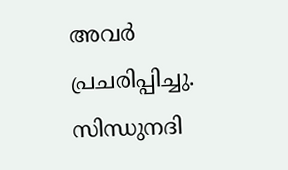അവര്‍ പ്രചരിപ്പിച്ചു. സിന്ധുനദി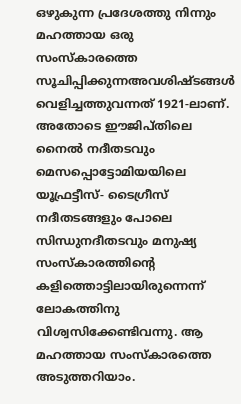ഒഴുകുന്ന പ്രദേശത്തു നിന്നും മഹത്തായ ഒരു സംസ്കാരത്തെ സൂചിപ്പിക്കുന്നഅവശിഷ്ടങ്ങള്‍ വെളിച്ചത്തുവന്നത് 1921-ലാണ്. അതോടെ ഈജിപ്തിലെ നൈല്‍ നദീതടവും മെസപ്പൊട്ടോമിയയിലെ യൂഫ്രട്ടീസ്- ടൈഗ്രീസ് നദീതടങ്ങളും പോലെ സിന്ധുനദീതടവും മനുഷ്യ സംസ്കാരത്തിന്‍റെ കളിത്തൊട്ടിലായിരുന്നെന്ന് ലോകത്തിനു വിശ്വസിക്കേണ്ടിവന്നു. ആ മഹത്തായ സംസ്കാരത്തെ അടുത്തറിയാം.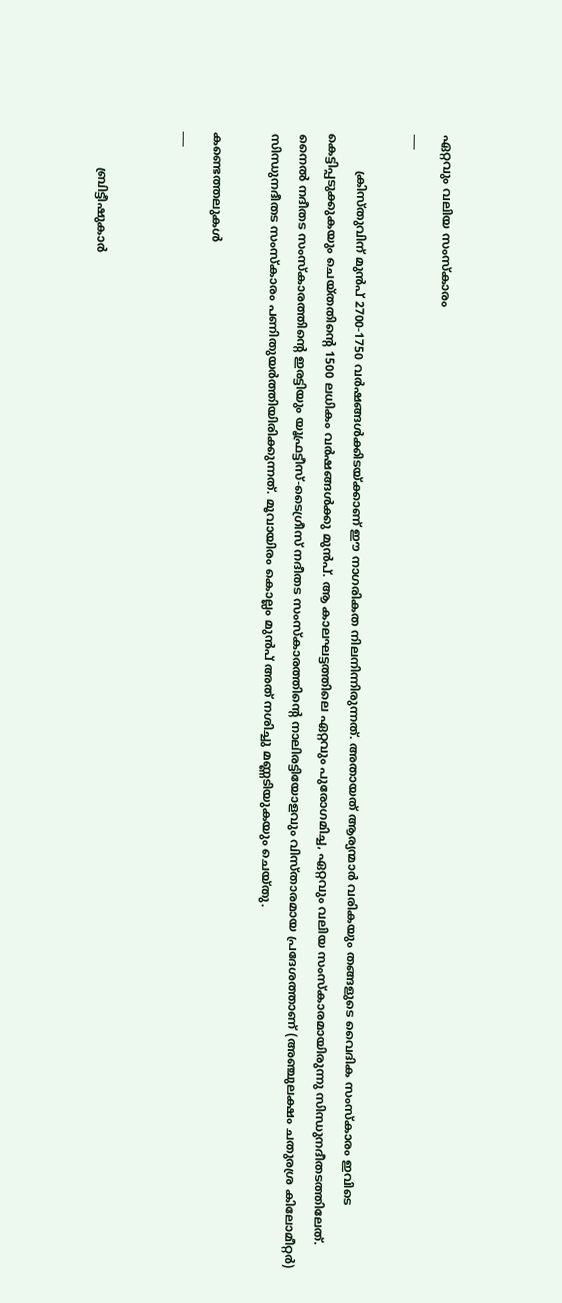ഏറ്റവും വലിയ സംസ്കാരം
___

          ക്രിസ്തുവിന് മുന്‍പ് 2700-1750 വര്‍ഷങ്ങള്‍ക്കിടയ്ക്കാണ് ഈ നാഗരികത നിലനിന്നിരുന്നത്. അതായത് ആര്യന്മാര്‍ വരികയും തങ്ങളുടെ വൈദിക സംസ്കാരം ഇവിടെ കെട്ടിപ്പടുക്കുകയും ചെയ്തതിന്‍റെ 1500 ലധികം വര്‍ഷങ്ങള്‍ക്കു മുന്‍പ്. ആ കാലഘട്ടത്തിലെ ഏറ്റവും പുരോഗമിച്ച, ഏറ്റവും വലിയ സംസ്കാരമായിരുന്നു സിന്ധുനദീതടത്തിലേത്. നൈല്‍ നദീതട സംസ്കാരത്തിന്‍റെ ഇരട്ടിയും യൂഫ്രട്ടീസ്-ടൈഗ്രീസ് നദീതട സംസ്കാരത്തിന്‍റെ നാലിരട്ടിയോളവും വിസ്താരമായ പ്രദേശത്താണ് (അഞ്ചുലക്ഷം ചതുരശ്ര കിലോമീറ്റര്‍) സിന്ധുനദീതട സംസ്കാരം പണിതുയര്‍ത്തിയിരിക്കുന്നത്. മൂവായിരം കൊല്ലം മുന്‍പ് അത് നശിച്ചു മണ്ണടിയുകയും ചെയ്തു.

കണ്ടെത്തലുകള്‍
___


          ബ്രിട്ടീഷുകാര്‍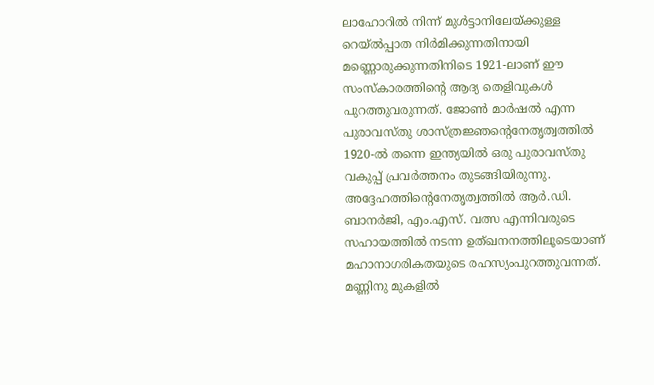ലാഹോറില്‍ നിന്ന് മുള്‍ട്ടാനിലേയ്ക്കുള്ള റെയ്ല്‍പ്പാത നിര്‍മിക്കുന്നതിനായി മണ്ണൊരുക്കുന്നതിനിടെ 1921-ലാണ് ഈ സംസ്കാരത്തിന്‍റെ ആദ്യ തെളിവുകള്‍ പുറത്തുവരുന്നത്. ജോണ്‍ മാര്‍ഷല്‍ എന്ന പുരാവസ്തു ശാസ്ത്രജ്ഞന്‍റെനേതൃത്വത്തില്‍ 1920-ല്‍ തന്നെ ഇന്ത്യയില്‍ ഒരു പുരാവസ്തു വകുപ്പ് പ്രവര്‍ത്തനം തുടങ്ങിയിരുന്നു. അദ്ദേഹത്തിന്‍റെനേതൃത്വത്തില്‍ ആര്‍.ഡി. ബാനര്‍ജി, എം.എസ്. വത്സ എന്നിവരുടെ സഹായത്തില്‍ നടന്ന ഉത്ഖനനത്തിലൂടെയാണ് മഹാനാഗരികതയുടെ രഹസ്യംപുറത്തുവന്നത്. മണ്ണിനു മുകളില്‍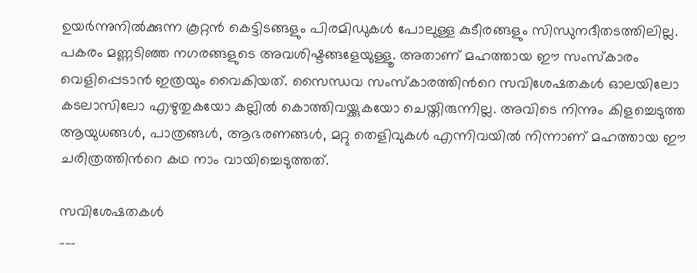ഉയര്‍ന്നുനില്‍ക്കുന്ന കൂറ്റന്‍ കെട്ടിടങ്ങളും പിരമിഡുകള്‍ പോലുള്ള കുടീരങ്ങളും സിന്ധുനദീതടത്തിലില്ല. പകരം മണ്ണടിഞ്ഞ നഗരങ്ങളുടെ അവശിഷ്ടങ്ങളേയുള്ളൂ. അതാണ് മഹത്തായ ഈ സംസ്കാരം വെളിപ്പെടാന്‍ ഇത്രയും വൈകിയത്. സൈന്ധവ സംസ്കാരത്തിന്‍റെ സവിശേഷതകള്‍ ഓലയിലോ കടലാസിലോ എഴുതുകയോ കല്ലില്‍ കൊത്തിവയ്ക്കുകയോ ചെയ്തിരുന്നില്ല. അവിടെ നിന്നും കിളച്ചെടുത്ത ആയുധങ്ങള്‍, പാത്രങ്ങള്‍, ആഭരണങ്ങള്‍, മറ്റു തെളിവുകള്‍ എന്നിവയില്‍ നിന്നാണ് മഹത്തായ ഈ ചരിത്രത്തിന്‍റെ കഥ നാം വായിച്ചെടുത്തത്.

സവിശേഷതകള്‍
___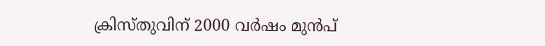ക്രിസ്തുവിന് 2000 വര്‍ഷം മുന്‍പ്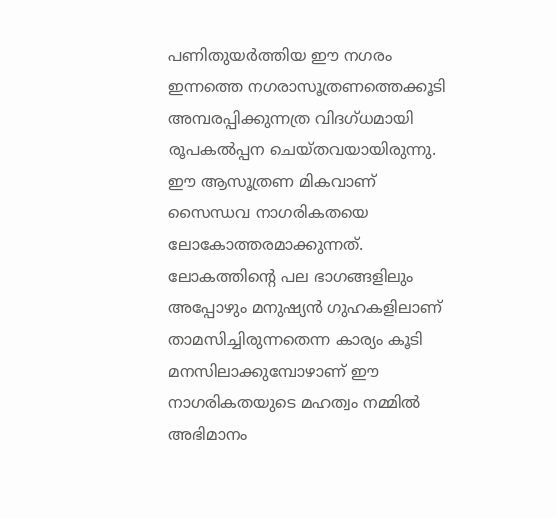പണിതുയര്‍ത്തിയ ഈ നഗരം ഇന്നത്തെ നഗരാസൂത്രണത്തെക്കൂടി അമ്പരപ്പിക്കുന്നത്ര വിദഗ്ധമായി രൂപകല്‍പ്പന ചെയ്തവയായിരുന്നു. ഈ ആസൂത്രണ മികവാണ് സൈന്ധവ നാഗരികതയെ ലോകോത്തരമാക്കുന്നത്. ലോകത്തിന്‍റെ പല ഭാഗങ്ങളിലും അപ്പോഴും മനുഷ്യന്‍ ഗുഹകളിലാണ് താമസിച്ചിരുന്നതെന്ന കാര്യം കൂടി മനസിലാക്കുമ്പോഴാണ് ഈ നാഗരികതയുടെ മഹത്വം നമ്മില്‍ അഭിമാനം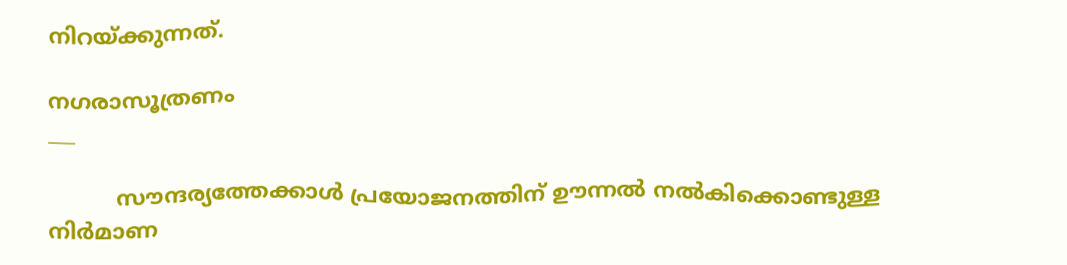നിറയ്ക്കുന്നത്.

നഗരാസൂത്രണം
___

          സൗന്ദര്യത്തേക്കാള്‍ പ്രയോജനത്തിന് ഊന്നല്‍ നല്‍കിക്കൊണ്ടുള്ള നിര്‍മാണ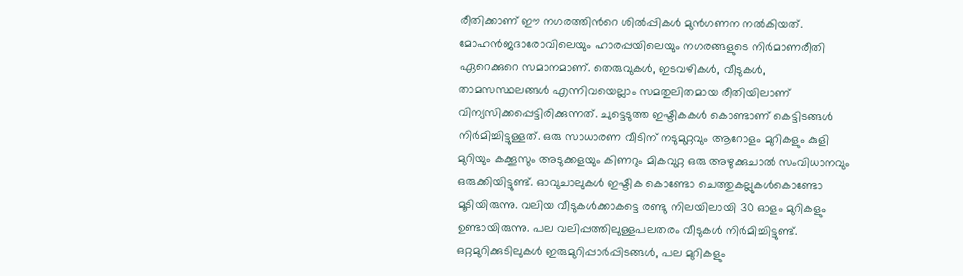രീതിക്കാണ് ഈ നഗരത്തിന്‍റെ ശില്‍പ്പികള്‍ മുന്‍ഗണന നല്‍കിയത്. മോഹന്‍ജദാരോവിലെയും ഹാരപ്പയിലെയും നഗരങ്ങളുടെ നിര്‍മാണരീതി ഏറെക്കുറെ സമാനമാണ്. തെരുവുകള്‍, ഇടവഴികള്‍, വീടുകള്‍, താമസസ്ഥലങ്ങള്‍ എന്നിവയെല്ലാം സമതുലിതമായ രീതിയിലാണ് വിന്യസിക്കപ്പെട്ടിരിക്കുന്നത്. ചുട്ടെടുത്ത ഇഷ്ടികകള്‍ കൊണ്ടാണ് കെട്ടിടങ്ങള്‍ നിര്‍മിച്ചിട്ടുള്ളത്. ഒരു സാധാരണ വീടിന് നടുമുറ്റവും ആറോളം മുറികളും കുളി മുറിയും കക്കൂസും അടുക്കളയും കിണറും മികവുറ്റ ഒരു അഴുക്കുചാല്‍ സംവിധാനവും ഒരുക്കിയിട്ടുണ്ട്. ഓവുചാലുകള്‍ ഇഷ്ടിക കൊണ്ടോ ചെത്തുകല്ലുകള്‍കൊണ്ടോ മൂടിയിരുന്നു. വലിയ വീടുകള്‍ക്കാകട്ടെ രണ്ടു നിലയിലായി 30 ഓളം മുറികളും ഉണ്ടായിരുന്നു. പല വലിപ്പത്തിലുള്ളപലതരം വീടുകള്‍ നിര്‍മിച്ചിട്ടുണ്ട്. ഒറ്റമുറിക്കുടിലുകള്‍ ഇരുമുറിപ്പാര്‍പ്പിടങ്ങള്‍, പല മുറികളും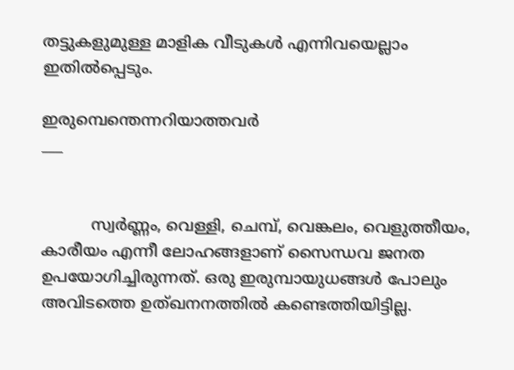തട്ടുകളുമുള്ള മാളിക വീടുകള്‍ എന്നിവയെല്ലാം ഇതില്‍പ്പെടും.

ഇരുമ്പെന്തെന്നറിയാത്തവര്‍
___


          സ്വര്‍ണ്ണം, വെള്ളി, ചെമ്പ്, വെങ്കലം, വെളുത്തീയം, കാരീയം എന്നീ ലോഹങ്ങളാണ് സൈന്ധവ ജനത ഉപയോഗിച്ചിരുന്നത്. ഒരു ഇരുമ്പായുധങ്ങള്‍ പോലും അവിടത്തെ ഉത്ഖനനത്തില്‍ കണ്ടെത്തിയിട്ടില്ല.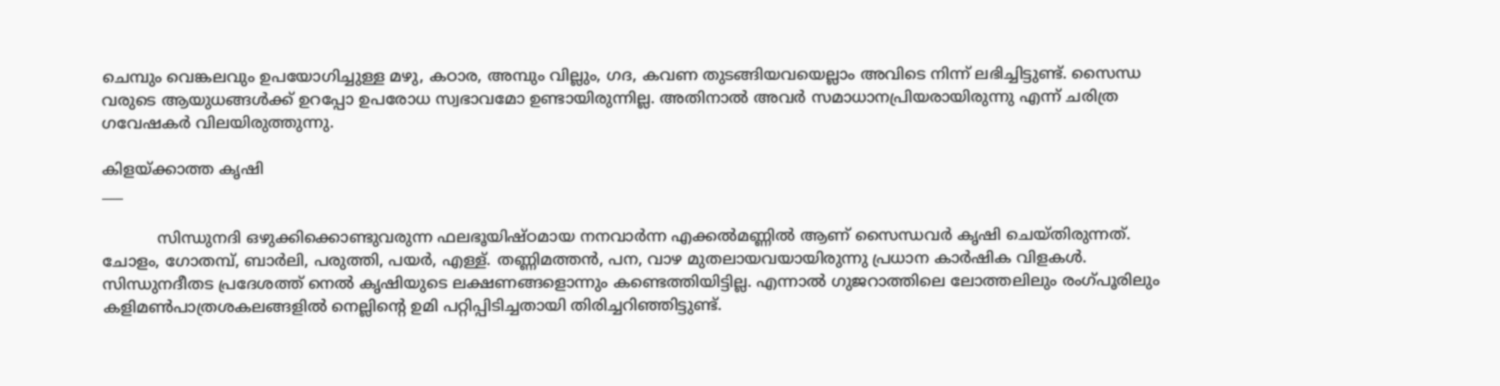ചെമ്പും വെങ്കലവും ഉപയോഗിച്ചുള്ള മഴു, കഠാര, അമ്പും വില്ലും, ഗദ, കവണ തുടങ്ങിയവയെല്ലാം അവിടെ നിന്ന് ലഭിച്ചിട്ടുണ്ട്. സൈന്ധ വരുടെ ആയുധങ്ങള്‍ക്ക് ഉറപ്പോ ഉപരോധ സ്വഭാവമോ ഉണ്ടായിരുന്നില്ല. അതിനാല്‍ അവര്‍ സമാധാനപ്രിയരായിരുന്നു എന്ന് ചരിത്ര ഗവേഷകര്‍ വിലയിരുത്തുന്നു.

കിളയ്ക്കാത്ത കൃഷി
___

           സിന്ധുനദി ഒഴുക്കിക്കൊണ്ടുവരുന്ന ഫലഭൂയിഷ്ഠമായ നനവാര്‍ന്ന എക്കല്‍മണ്ണില്‍ ആണ് സൈന്ധവര്‍ കൃഷി ചെയ്തിരുന്നത്. ചോളം, ഗോതമ്പ്, ബാര്‍ലി, പരുത്തി, പയര്‍, എള്ള്. തണ്ണിമത്തന്‍, പന, വാഴ മുതലായവയായിരുന്നു പ്രധാന കാര്‍ഷിക വിളകള്‍. സിന്ധുനദീതട പ്രദേശത്ത് നെല്‍ കൃഷിയുടെ ലക്ഷണങ്ങളൊന്നും കണ്ടെത്തിയിട്ടില്ല. എന്നാല്‍ ഗുജറാത്തിലെ ലോത്തലിലും രംഗ്പൂരിലും കളിമണ്‍പാത്രശകലങ്ങളില്‍ നെല്ലിന്‍റെ ഉമി പറ്റിപ്പിടിച്ചതായി തിരിച്ചറിഞ്ഞിട്ടുണ്ട്.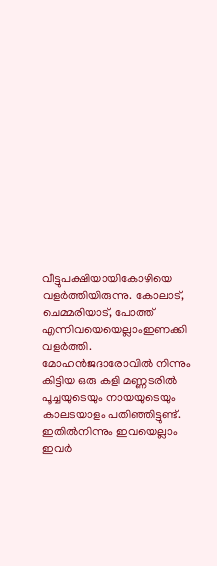വീട്ടുപക്ഷിയായികോഴിയെ വളര്‍ത്തിയിരുന്നു. കോലാട്, ചെമ്മരിയാട്, പോത്ത് എന്നിവയെയെല്ലാംഇണക്കി വളര്‍ത്തി. മോഹന്‍ജദാരോവില്‍ നിന്നും കിട്ടിയ ഒരു കളി മണ്ണടരില്‍ പൂച്ചയുടെയും നായയുടെയും കാലടയാളം പതിഞ്ഞിട്ടുണ്ട്. ഇതില്‍നിന്നും ഇവയെല്ലാം ഇവര്‍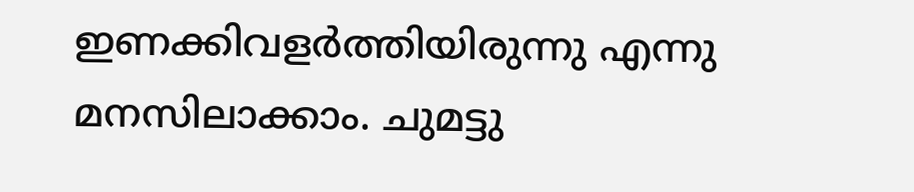ഇണക്കിവളര്‍ത്തിയിരുന്നു എന്നു മനസിലാക്കാം. ചുമട്ടു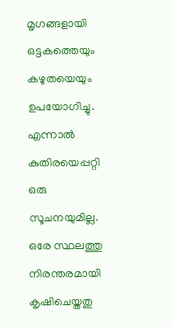മൃഗങ്ങളായി ഒട്ടകത്തെയും കഴുതയെയും ഉപയോഗിച്ചു. എന്നാല്‍ കുതിരയെപ്പറ്റി ഒരു സൂചനയുമില്ല. ഒരേ സ്ഥലത്തു നിരന്തരമായി കൃഷിചെയ്തതു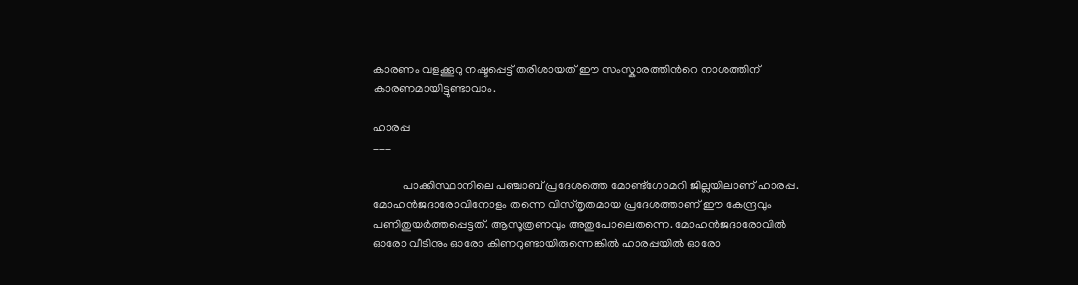കാരണം വളക്കൂറു നഷ്ടപ്പെട്ട് തരിശായത് ഈ സംസ്കാരത്തിന്‍റെ നാശത്തിന് കാരണമായിട്ടുണ്ടാവാം.

ഹാരപ്പ
___

          പാക്കിസ്ഥാനിലെ പഞ്ചാബ് പ്രദേശത്തെ മോണ്ട്ഗോമറി ജില്ലയിലാണ് ഹാരപ്പ. മോഹന്‍ജദാരോവിനോളം തന്നെ വിസ്തൃതമായ പ്രദേശത്താണ് ഈ കേന്ദ്രവും പണിതുയര്‍ത്തപ്പെട്ടത്. ആസൂത്രണവും അതുപോലെതന്നെ. മോഹന്‍ജദാരോവില്‍ ഓരോ വീടിനും ഓരോ കിണറുണ്ടായിരുന്നെങ്കില്‍ ഹാരപ്പയില്‍ ഓരോ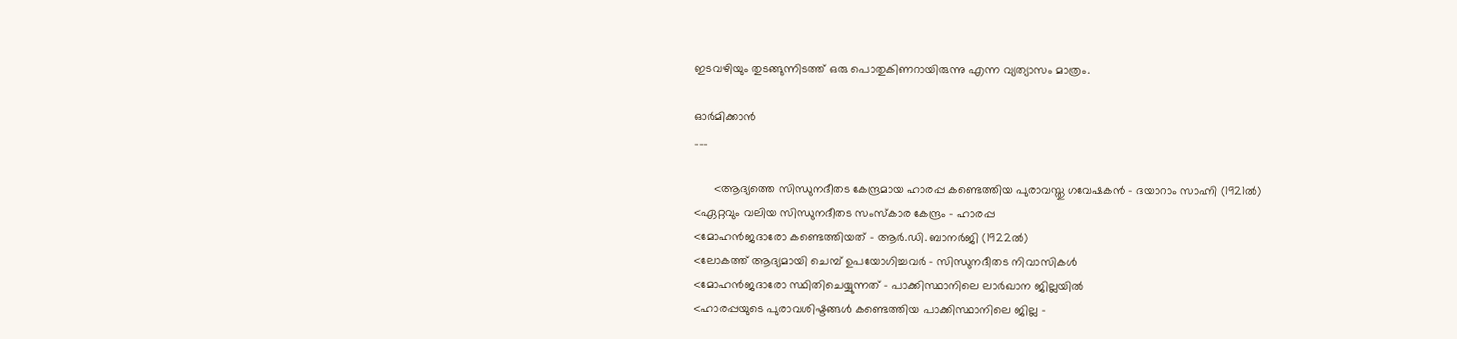ഇടവഴിയും തുടങ്ങുന്നിടത്ത് ഒരു പൊതുകിണറായിരുന്നു എന്ന വ്യത്യാസം മാത്രം.

ഓര്‍മിക്കാന്‍
___

      <ആദ്യത്തെ സിന്ധുനദീതട കേന്ദ്രമായ ഹാരപ്പ കണ്ടെത്തിയ പുരാവസ്തു ഗവേഷകന്‍ – ദയാറാം സാഹ്നി (1921ല്‍)
<ഏറ്റവും വലിയ സിന്ധുനദീതട സംസ്കാര കേന്ദ്രം – ഹാരപ്പ
<മോഹന്‍ജദാരോ കണ്ടെത്തിയത് – ആര്‍.ഡി. ബാനര്‍ജി (1922ല്‍)
<ലോകത്ത് ആദ്യമായി ചെമ്പ് ഉപയോഗിച്ചവര്‍ – സിന്ധുനദീതട നിവാസികള്‍
<മോഹന്‍ജദാരോ സ്ഥിതിചെയ്യുന്നത് – പാക്കിസ്ഥാനിലെ ലാര്‍ഖാന ജില്ലയില്‍
<ഹാരപ്പയുടെ പുരാവശിഷ്ടങ്ങള്‍ കണ്ടെത്തിയ പാക്കിസ്ഥാനിലെ ജില്ല –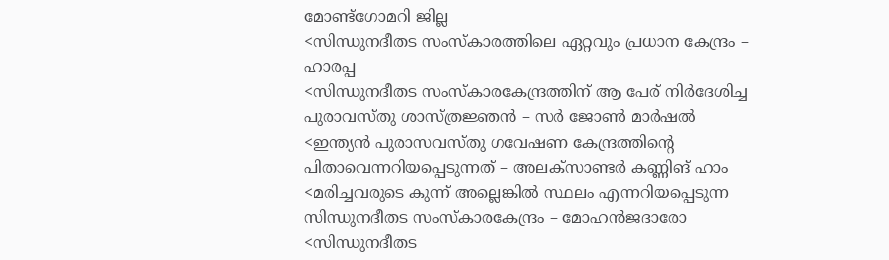മോണ്ട്ഗോമറി ജില്ല
<സിന്ധുനദീതട സംസ്കാരത്തിലെ ഏറ്റവും പ്രധാന കേന്ദ്രം – ഹാരപ്പ
<സിന്ധുനദീതട സംസ്കാരകേന്ദ്രത്തിന് ആ പേര് നിര്‍ദേശിച്ച പുരാവസ്തു ശാസ്ത്രജ്ഞന്‍ – സര്‍ ജോണ്‍ മാര്‍ഷല്‍
<ഇന്ത്യന്‍ പുരാസവസ്തു ഗവേഷണ കേന്ദ്രത്തിന്‍റെ പിതാവെന്നറിയപ്പെടുന്നത് – അലക്സാണ്ടര്‍ കണ്ണിങ് ഹാം
<മരിച്ചവരുടെ കുന്ന് അല്ലെങ്കില്‍ സ്ഥലം എന്നറിയപ്പെടുന്ന സിന്ധുനദീതട സംസ്കാരകേന്ദ്രം – മോഹന്‍ജദാരോ
<സിന്ധുനദീതട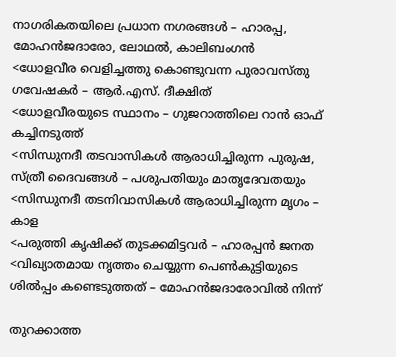നാഗരികതയിലെ പ്രധാന നഗരങ്ങള്‍ – ഹാരപ്പ, മോഹന്‍ജദാരോ, ലോഥല്‍, കാലിബംഗന്‍
<ധോളവീര വെളിച്ചത്തു കൊണ്ടുവന്ന പുരാവസ്തു ഗവേഷകര്‍ – ആര്‍.എസ്. ദീക്ഷിത്
<ധോളവീരയുടെ സ്ഥാനം – ഗുജറാത്തിലെ റാന്‍ ഓഫ് കച്ചിനടുത്ത്
<സിന്ധുനദീ തടവാസികള്‍ ആരാധിച്ചിരുന്ന പുരുഷ, സ്ത്രീ ദൈവങ്ങള്‍ – പശുപതിയും മാതൃദേവതയും
<സിന്ധുനദീ തടനിവാസികള്‍ ആരാധിച്ചിരുന്ന മൃഗം – കാള
<പരുത്തി കൃഷിക്ക് തുടക്കമിട്ടവര്‍ – ഹാരപ്പന്‍ ജനത
<വിഖ്യാതമായ നൃത്തം ചെയ്യുന്ന പെണ്‍കുട്ടിയുടെ ശില്‍പ്പം കണ്ടെടുത്തത് – മോഹന്‍ജദാരോവില്‍ നിന്ന്

തുറക്കാത്ത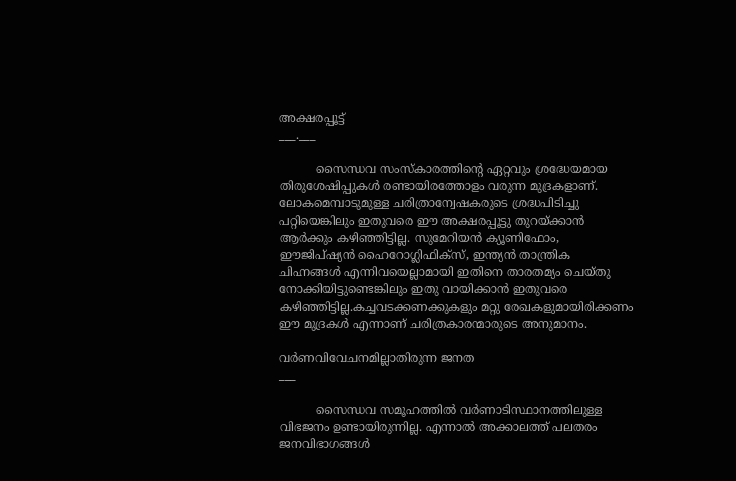അക്ഷരപ്പൂട്ട്
___.___

          സൈന്ധവ സംസ്കാരത്തിന്‍റെ ഏറ്റവും ശ്രദ്ധേയമായ തിരുശേഷിപ്പുകള്‍ രണ്ടായിരത്തോളം വരുന്ന മുദ്രകളാണ്. ലോകമെമ്പാടുമുള്ള ചരിത്രാന്വേഷകരുടെ ശ്രദ്ധപിടിച്ചു പറ്റിയെങ്കിലും ഇതുവരെ ഈ അക്ഷരപ്പൂട്ടു തുറയ്ക്കാന്‍ ആര്‍ക്കും കഴിഞ്ഞിട്ടില്ല. സുമേറിയന്‍ ക്യൂണിഫോം, ഈജിപ്ഷ്യന്‍ ഹൈറോഗ്ലിഫിക്സ്, ഇന്ത്യന്‍ താന്ത്രിക ചിഹ്നങ്ങള്‍ എന്നിവയെല്ലാമായി ഇതിനെ താരതമ്യം ചെയ്തു നോക്കിയിട്ടുണ്ടെങ്കിലും ഇതു വായിക്കാന്‍ ഇതുവരെ കഴിഞ്ഞിട്ടില്ല.കച്ചവടക്കണക്കുകളും മറ്റു രേഖകളുമായിരിക്കണം ഈ മുദ്രകള്‍ എന്നാണ് ചരിത്രകാരന്മാരുടെ അനുമാനം.

വര്‍ണവിവേചനമില്ലാതിരുന്ന ജനത
___

          സൈന്ധവ സമൂഹത്തില്‍ വര്‍ണാടിസ്ഥാനത്തിലുള്ള വിഭജനം ഉണ്ടായിരുന്നില്ല. എന്നാല്‍ അക്കാലത്ത് പലതരം ജനവിഭാഗങ്ങള്‍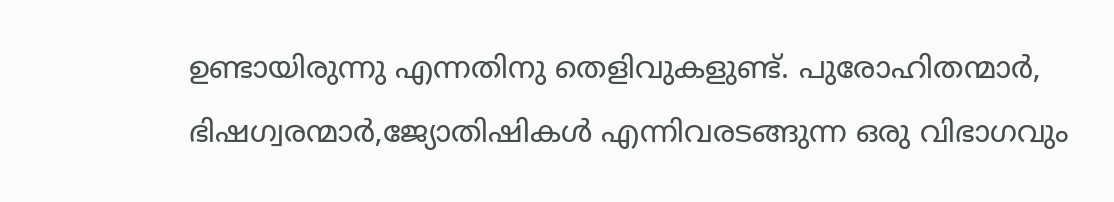ഉണ്ടായിരുന്നു എന്നതിനു തെളിവുകളുണ്ട്. പുരോഹിതന്മാര്‍, ഭിഷഗ്വരന്മാര്‍,ജ്യോതിഷികള്‍ എന്നിവരടങ്ങുന്ന ഒരു വിഭാഗവും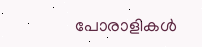പോരാളികള്‍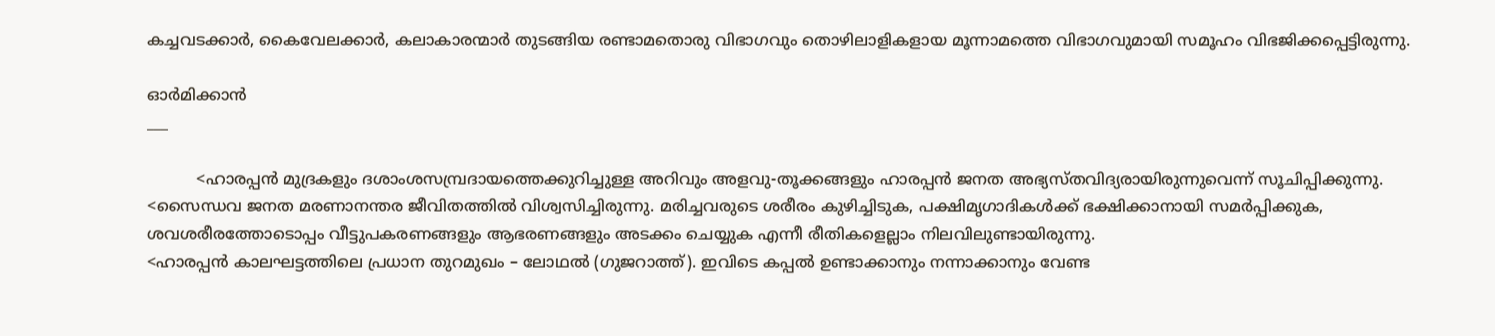കച്ചവടക്കാര്‍, കൈവേലക്കാര്‍, കലാകാരന്മാര്‍ തുടങ്ങിയ രണ്ടാമതൊരു വിഭാഗവും തൊഴിലാളികളായ മൂന്നാമത്തെ വിഭാഗവുമായി സമൂഹം വിഭജിക്കപ്പെട്ടിരുന്നു.

ഓര്‍മിക്കാന്‍
___

          <ഹാരപ്പന്‍ മുദ്രകളും ദശാംശസമ്പ്രദായത്തെക്കുറിച്ചുള്ള അറിവും അളവു-തൂക്കങ്ങളും ഹാരപ്പന്‍ ജനത അഭ്യസ്തവിദ്യരായിരുന്നുവെന്ന് സൂചിപ്പിക്കുന്നു.
<സൈന്ധവ ജനത മരണാനന്തര ജീവിതത്തില്‍ വിശ്വസിച്ചിരുന്നു. മരിച്ചവരുടെ ശരീരം കുഴിച്ചിടുക, പക്ഷിമൃഗാദികള്‍ക്ക് ഭക്ഷിക്കാനായി സമര്‍പ്പിക്കുക, ശവശരീരത്തോടൊപ്പം വീട്ടുപകരണങ്ങളും ആഭരണങ്ങളും അടക്കം ചെയ്യുക എന്നീ രീതികളെല്ലാം നിലവിലുണ്ടായിരുന്നു.
<ഹാരപ്പന്‍ കാലഘട്ടത്തിലെ പ്രധാന തുറമുഖം – ലോഥല്‍ (ഗുജറാത്ത്). ഇവിടെ കപ്പല്‍ ഉണ്ടാക്കാനും നന്നാക്കാനും വേണ്ട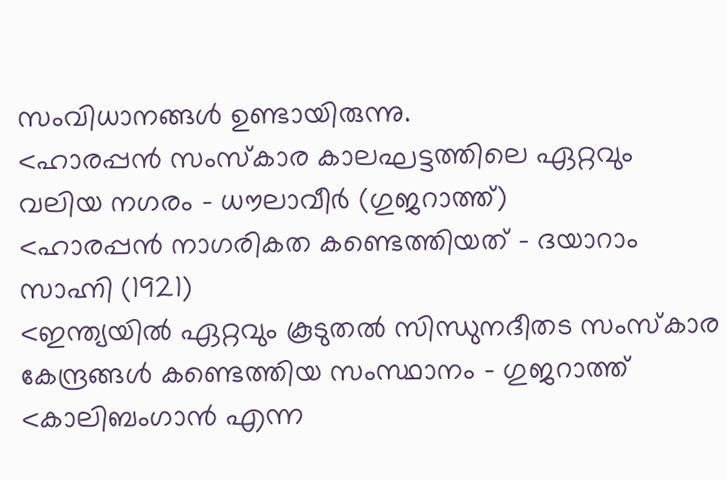സംവിധാനങ്ങള്‍ ഉണ്ടായിരുന്നു.
<ഹാരപ്പന്‍ സംസ്കാര കാലഘട്ടത്തിലെ ഏറ്റവും വലിയ നഗരം – ധൗലാവീര്‍ (ഗുജറാത്ത്)
<ഹാരപ്പന്‍ നാഗരികത കണ്ടെത്തിയത് – ദയാറാം സാഹ്നി (1921)
<ഇന്ത്യയില്‍ ഏറ്റവും കൂടുതല്‍ സിന്ധുനദീതട സംസ്കാര കേന്ദ്രങ്ങള്‍ കണ്ടെത്തിയ സംസ്ഥാനം – ഗുജറാത്ത്
<കാലിബംഗാന്‍ എന്ന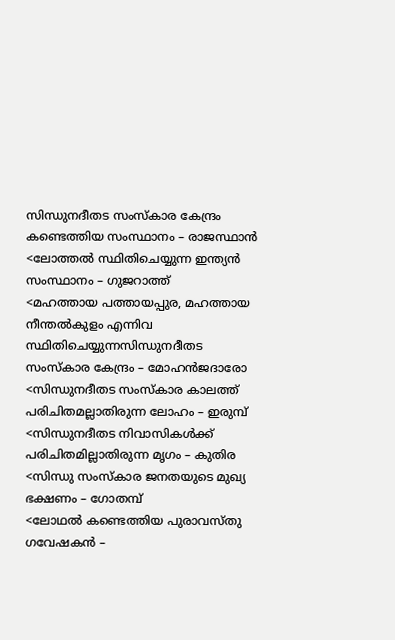സിന്ധുനദീതട സംസ്കാര കേന്ദ്രം കണ്ടെത്തിയ സംസ്ഥാനം – രാജസ്ഥാന്‍
<ലോത്തല്‍ സ്ഥിതിചെയ്യുന്ന ഇന്ത്യന്‍ സംസ്ഥാനം – ഗുജറാത്ത്
<മഹത്തായ പത്തായപ്പുര, മഹത്തായ നീന്തല്‍കുളം എന്നിവ സ്ഥിതിചെയ്യുന്നസിന്ധുനദീതട സംസ്കാര കേന്ദ്രം – മോഹന്‍ജദാരോ
<സിന്ധുനദീതട സംസ്കാര കാലത്ത് പരിചിതമല്ലാതിരുന്ന ലോഹം – ഇരുമ്പ്
<സിന്ധുനദീതട നിവാസികള്‍ക്ക് പരിചിതമില്ലാതിരുന്ന മൃഗം – കുതിര
<സിന്ധു സംസ്കാര ജനതയുടെ മുഖ്യ ഭക്ഷണം – ഗോതമ്പ്
<ലോഥല്‍ കണ്ടെത്തിയ പുരാവസ്തു ഗവേഷകന്‍ –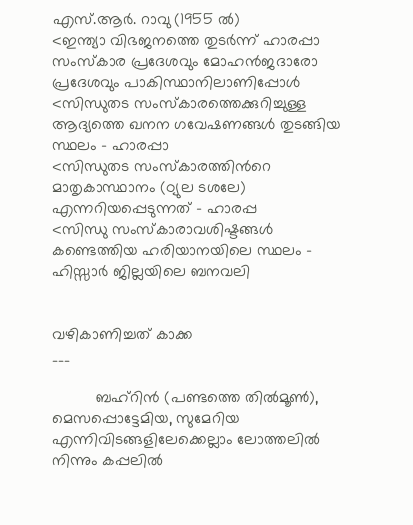എസ്.ആര്‍. റാവു (1955 ല്‍)
<ഇന്ത്യാ വിഭജനത്തെ തുടര്‍ന്ന് ഹാരപ്പാ സംസ്കാര പ്രദേശവും മോഹന്‍ജദാരോ പ്രദേശവും പാകിസ്ഥാനിലാണിപ്പോള്‍
<സിന്ധുതട സംസ്കാരത്തെക്കുറിച്ചുള്ള ആദ്യത്തെ ഖനന ഗവേഷണങ്ങള്‍ തുടങ്ങിയ സ്ഥലം – ഹാരപ്പാ
<സിന്ധുതട സംസ്കാരത്തിന്‍റെ മാതൃകാസ്ഥാനം (ഠ്യുല ടശലേ) എന്നറിയപ്പെടുന്നത് – ഹാരപ്പ
<സിന്ധു സംസ്കാരാവശിഷ്ടങ്ങള്‍ കണ്ടെത്തിയ ഹരിയാനയിലെ സ്ഥലം – ഹിസ്സാര്‍ ജില്ലയിലെ ബനവലി


വഴികാണിച്ചത് കാക്ക
___

          ബഹ്റിന്‍ (പണ്ടത്തെ തില്‍മൂണ്‍), മെസപ്പൊട്ടേമിയ, സുമേറിയ എന്നിവിടങ്ങളിലേക്കെല്ലാം ലോത്തലില്‍ നിന്നും കപ്പലില്‍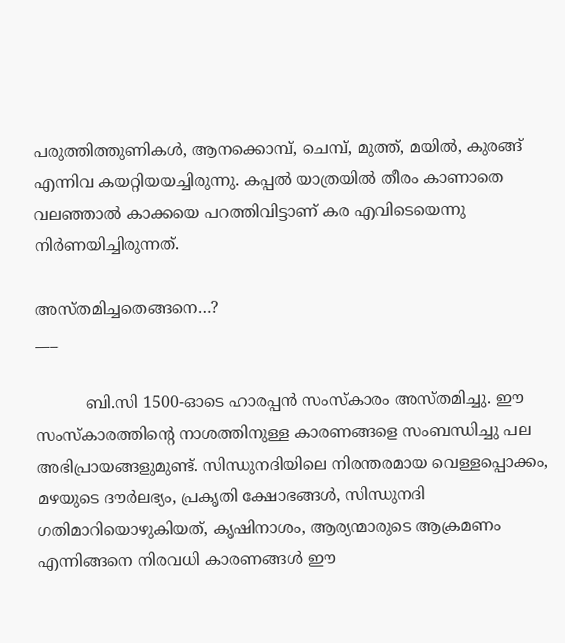പരുത്തിത്തുണികള്‍, ആനക്കൊമ്പ്, ചെമ്പ്, മുത്ത്, മയില്‍, കുരങ്ങ് എന്നിവ കയറ്റിയയച്ചിരുന്നു. കപ്പല്‍ യാത്രയില്‍ തീരം കാണാതെ വലഞ്ഞാല്‍ കാക്കയെ പറത്തിവിട്ടാണ് കര എവിടെയെന്നു നിര്‍ണയിച്ചിരുന്നത്.

അസ്തമിച്ചതെങ്ങനെ…?
___

          ബി.സി 1500-ഓടെ ഹാരപ്പന്‍ സംസ്കാരം അസ്തമിച്ചു. ഈ സംസ്കാരത്തിന്‍റെ നാശത്തിനുള്ള കാരണങ്ങളെ സംബന്ധിച്ചു പല അഭിപ്രായങ്ങളുമുണ്ട്. സിന്ധുനദിയിലെ നിരന്തരമായ വെള്ളപ്പൊക്കം, മഴയുടെ ദൗര്‍ലഭ്യം, പ്രകൃതി ക്ഷോഭങ്ങള്‍, സിന്ധുനദി ഗതിമാറിയൊഴുകിയത്, കൃഷിനാശം, ആര്യന്മാരുടെ ആക്രമണം എന്നിങ്ങനെ നിരവധി കാരണങ്ങള്‍ ഈ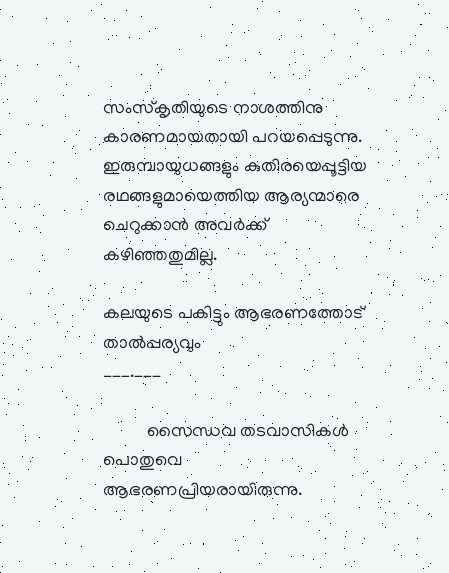സംസ്കൃതിയുടെ നാശത്തിനു കാരണമായതായി പറയപ്പെടുന്നു. ഇരുമ്പായുധങ്ങളും കുതിരയെപ്പൂട്ടിയ രഥങ്ങളുമായെത്തിയ ആര്യന്മാരെ ചെറുക്കാന്‍ അവര്‍ക്ക് കഴിഞ്ഞതുമില്ല.

കലയുടെ പകിട്ടും ആഭരണത്തോട് താല്‍പ്പര്യവും
___.___

          സൈന്ധവ തടവാസികള്‍ പൊതുവെ ആഭരണപ്രിയരായിരുന്നു.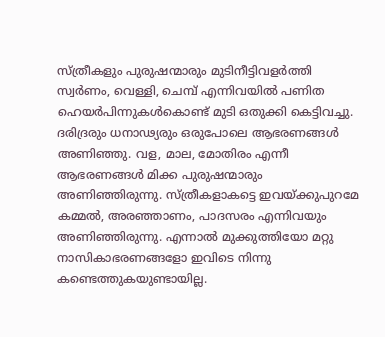സ്ത്രീകളും പുരുഷന്മാരും മുടിനീട്ടിവളര്‍ത്തി സ്വര്‍ണം, വെള്ളി, ചെമ്പ് എന്നിവയില്‍ പണിത ഹെയര്‍പിന്നുകള്‍കൊണ്ട് മുടി ഒതുക്കി കെട്ടിവച്ചു. ദരിദ്രരും ധനാഢ്യരും ഒരുപോലെ ആഭരണങ്ങള്‍ അണിഞ്ഞു. വള, മാല, മോതിരം എന്നീ ആഭരണങ്ങള്‍ മിക്ക പുരുഷന്മാരും അണിഞ്ഞിരുന്നു. സ്ത്രീകളാകട്ടെ ഇവയ്ക്കുപുറമേ കമ്മല്‍, അരഞ്ഞാണം, പാദസരം എന്നിവയും അണിഞ്ഞിരുന്നു. എന്നാല്‍ മുക്കുത്തിയോ മറ്റു നാസികാഭരണങ്ങളോ ഇവിടെ നിന്നു കണ്ടെത്തുകയുണ്ടായില്ല.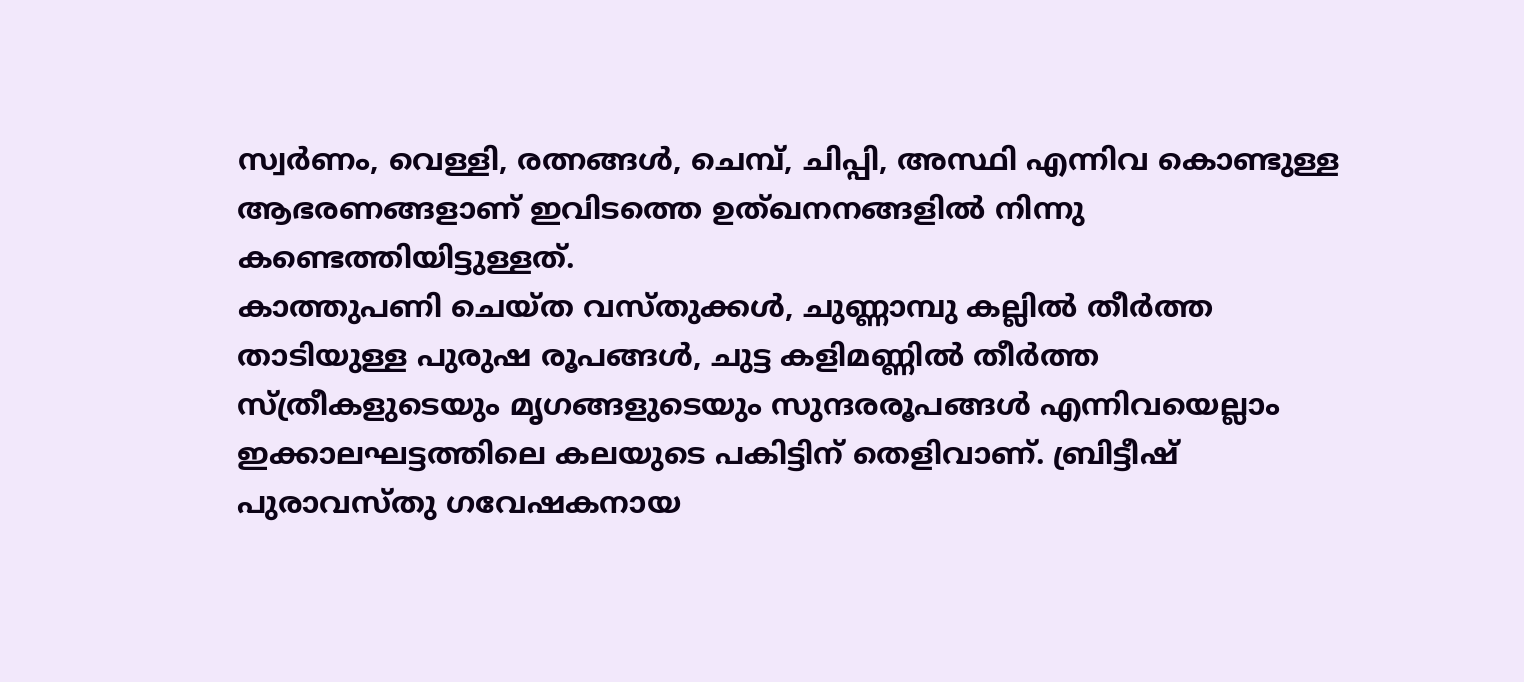സ്വര്‍ണം, വെള്ളി, രത്നങ്ങള്‍, ചെമ്പ്, ചിപ്പി, അസ്ഥി എന്നിവ കൊണ്ടുള്ള ആഭരണങ്ങളാണ് ഇവിടത്തെ ഉത്ഖനനങ്ങളില്‍ നിന്നു കണ്ടെത്തിയിട്ടുള്ളത്.
കാത്തുപണി ചെയ്ത വസ്തുക്കള്‍, ചുണ്ണാമ്പു കല്ലില്‍ തീര്‍ത്ത താടിയുള്ള പുരുഷ രൂപങ്ങള്‍, ചുട്ട കളിമണ്ണില്‍ തീര്‍ത്ത സ്ത്രീകളുടെയും മൃഗങ്ങളുടെയും സുന്ദരരൂപങ്ങള്‍ എന്നിവയെല്ലാം ഇക്കാലഘട്ടത്തിലെ കലയുടെ പകിട്ടിന് തെളിവാണ്. ബ്രിട്ടീഷ് പുരാവസ്തു ഗവേഷകനായ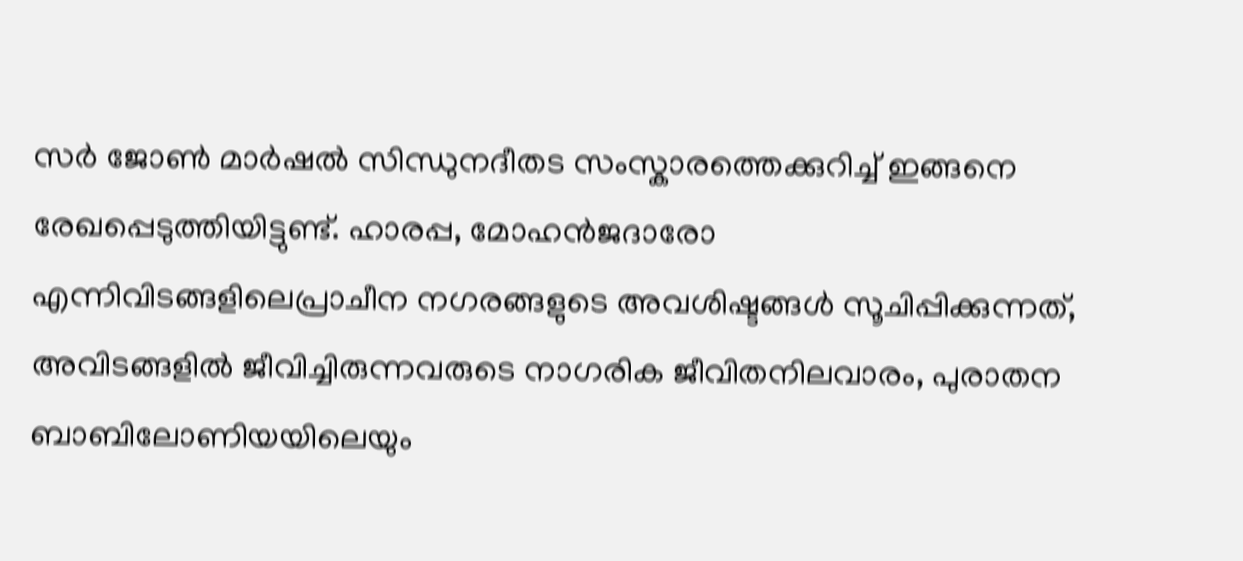സര്‍ ജോണ്‍ മാര്‍ഷല്‍ സിന്ധുനദീതട സംസ്കാരത്തെക്കുറിച്ച് ഇങ്ങനെ രേഖപ്പെടുത്തിയിട്ടുണ്ട്. ഹാരപ്പ, മോഹന്‍ജദാരോ എന്നിവിടങ്ങളിലെപ്രാചീന നഗരങ്ങളുടെ അവശിഷ്ടങ്ങള്‍ സൂചിപ്പിക്കുന്നത്, അവിടങ്ങളില്‍ ജീവിച്ചിരുന്നവരുടെ നാഗരിക ജീവിതനിലവാരം, പുരാതന ബാബിലോണിയയിലെയും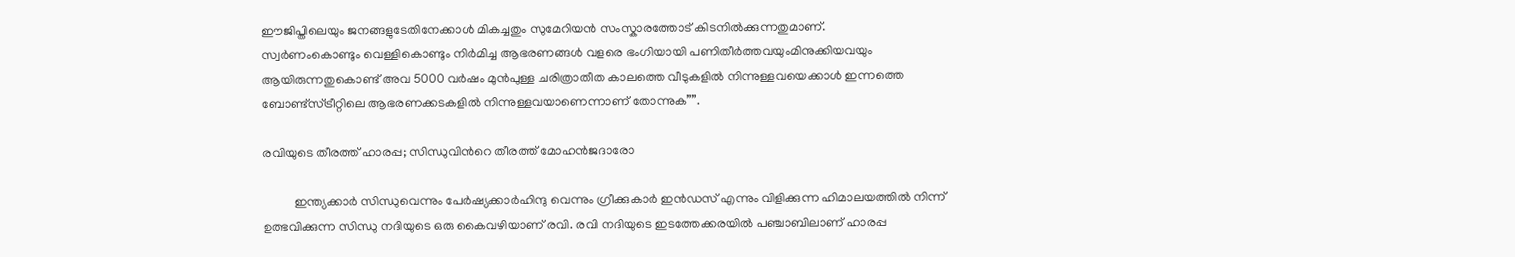ഈജിപ്തിലെയും ജനങ്ങളുടേതിനേക്കാള്‍ മികച്ചതും സുമേറിയന്‍ സംസ്കാരത്തോട് കിടനില്‍ക്കുന്നതുമാണ്.
സ്വര്‍ണംകൊണ്ടും വെള്ളികൊണ്ടും നിര്‍മിച്ച ആഭരണങ്ങള്‍ വളരെ ഭംഗിയായി പണിതീര്‍ത്തവയുംമിനുക്കിയവയും ആയിരുന്നതുകൊണ്ട് അവ 5000 വര്‍ഷം മുന്‍പുള്ള ചരിത്രാതീത കാലത്തെ വീടുകളില്‍ നിന്നുള്ളവയെക്കാള്‍ ഇന്നത്തെ ബോണ്ട്സ്ട്രീറ്റിലെ ആഭരണക്കടകളില്‍ നിന്നുള്ളവയാണെന്നാണ് തോന്നുക””.

രവിയുടെ തീരത്ത് ഹാരപ്പ; സിന്ധുവിന്‍റെ തീരത്ത് മോഹന്‍ജദാരോ

          ഇന്ത്യക്കാര്‍ സിന്ധുവെന്നും പേര്‍ഷ്യക്കാര്‍ഹിന്ദു വെന്നും ഗ്രീക്കുകാര്‍ ഇന്‍ഡസ് എന്നും വിളിക്കുന്ന ഹിമാലയത്തില്‍ നിന്ന് ഉത്ഭവിക്കുന്ന സിന്ധു നദിയുടെ ഒരു കൈവഴിയാണ് രവി. രവി നദിയുടെ ഇടത്തേക്കരയില്‍ പഞ്ചാബിലാണ് ഹാരപ്പ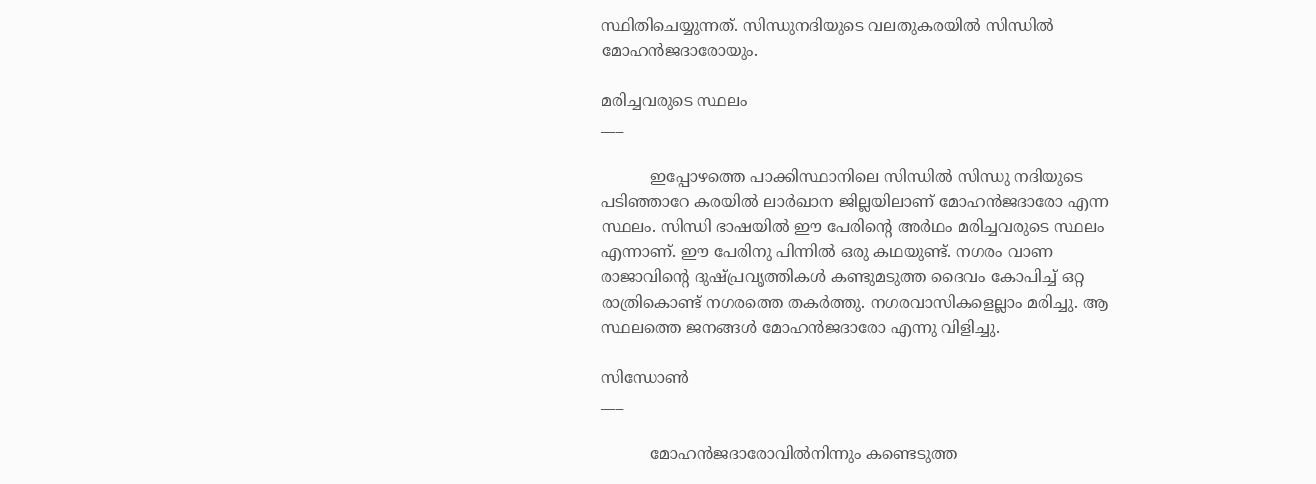സ്ഥിതിചെയ്യുന്നത്. സിന്ധുനദിയുടെ വലതുകരയില്‍ സിന്ധില്‍ മോഹന്‍ജദാരോയും.

മരിച്ചവരുടെ സ്ഥലം
___

          ഇപ്പോഴത്തെ പാക്കിസ്ഥാനിലെ സിന്ധില്‍ സിന്ധു നദിയുടെ പടിഞ്ഞാറേ കരയില്‍ ലാര്‍ഖാന ജില്ലയിലാണ് മോഹന്‍ജദാരോ എന്ന സ്ഥലം. സിന്ധി ഭാഷയില്‍ ഈ പേരിന്‍റെ അര്‍ഥം മരിച്ചവരുടെ സ്ഥലം എന്നാണ്. ഈ പേരിനു പിന്നില്‍ ഒരു കഥയുണ്ട്. നഗരം വാണ രാജാവിന്‍റെ ദുഷ്പ്രവൃത്തികള്‍ കണ്ടുമടുത്ത ദൈവം കോപിച്ച് ഒറ്റ രാത്രികൊണ്ട് നഗരത്തെ തകര്‍ത്തു. നഗരവാസികളെല്ലാം മരിച്ചു. ആ സ്ഥലത്തെ ജനങ്ങള്‍ മോഹന്‍ജദാരോ എന്നു വിളിച്ചു.

സിന്ധോണ്‍
___

          മോഹന്‍ജദാരോവില്‍നിന്നും കണ്ടെടുത്ത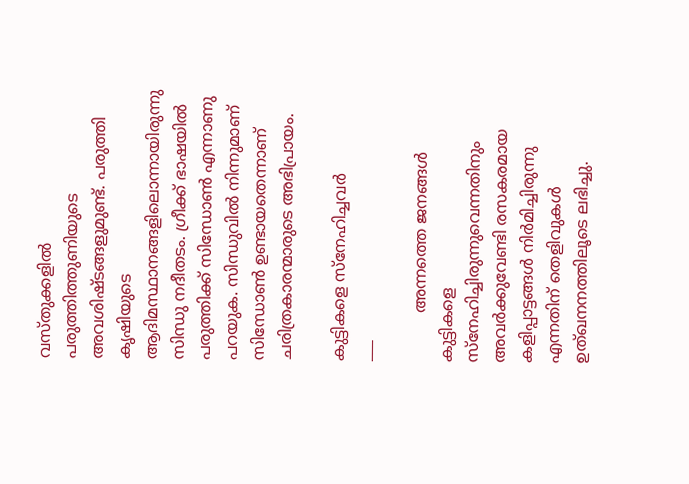വസ്തുക്കളില്‍ പരുത്തിത്തുണിയുടെ അവശിഷ്ടങ്ങളുമുണ്ട്. പരുത്തി കൃഷിയുടെ ആദിമസ്ഥാനങ്ങളിലൊന്നായിരുന്നു സിന്ധു നദീതടം. ഗ്രീക്ക് ഭാഷയില്‍ പരുത്തിക്ക് സിന്ധോണ്‍ എന്നാണു പറയുക. സിന്ധുവില്‍ നിന്നുമാണ് സിന്ധോണ്‍ ഉണ്ടായതെന്നാണ് ചരിത്രകാരന്മാരുടെ അഭിപ്രായം.

കുട്ടികളെ സ്നേഹിച്ചവര്‍
___

          അന്നത്തെ ജനങ്ങള്‍ കുട്ടികളെ സ്നേഹിച്ചിരുന്നുവെന്നതിനും അവര്‍ക്കുവേണ്ടി രസകരമായ കളിപ്പാട്ടങ്ങള്‍ നിര്‍മിച്ചിരുന്നു എന്നതിന് തെളിവുകള്‍ ഉത്ഖനനത്തിലൂടെ ലഭിച്ചു.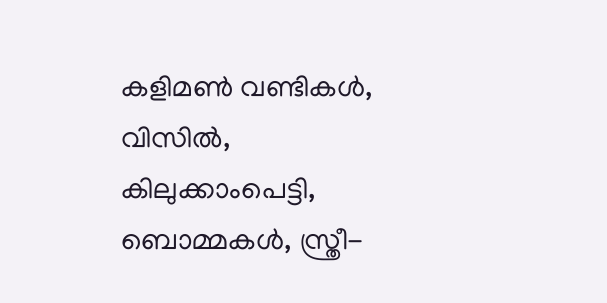കളിമണ്‍ വണ്ടികള്‍, വിസില്‍, കിലുക്കാംപെട്ടി, ബൊമ്മകള്‍, സ്ത്രീ-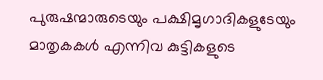പുരുഷന്മാരുടെയും പക്ഷിമൃഗാദികളുടേയും മാതൃകകള്‍ എന്നിവ കുട്ടികളുടെ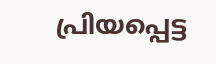പ്രിയപ്പെട്ട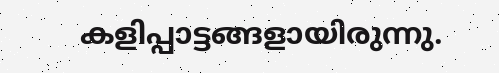കളിപ്പാട്ടങ്ങളായിരുന്നു.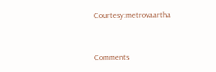Courtesy:metrovaartha


Comments